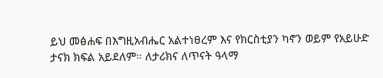ይህ መፅሐፍ በእግዚአብሔር አልተነፀረም እና የክርስቲያን ካኖን ወይም የአይሁድ ታናክ ክፍል አይደለም። ለታሪክና ለጥናት ዓላማ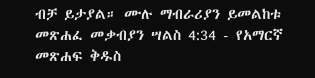ብቻ ይታያል። ሙሉ ማብራሪያን ይመልከቱ መጽሐፈ መቃብያን ሣልስ 4:34 - የአማርኛ መጽሐፍ ቅዱስ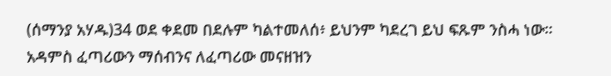(ሰማንያ አሃዱ)34 ወደ ቀደመ በደሉም ካልተመለሰ፥ ይህንም ካደረገ ይህ ፍጹም ንስሓ ነው። አዳምስ ፈጣሪውን ማሰብንና ለፈጣሪው መናዘዝን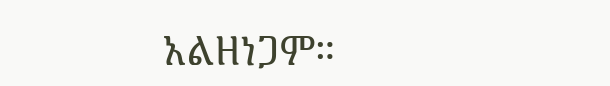አልዘነጋም።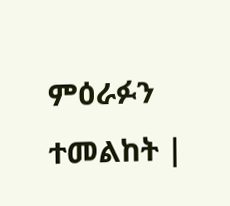ምዕራፉን ተመልከት |